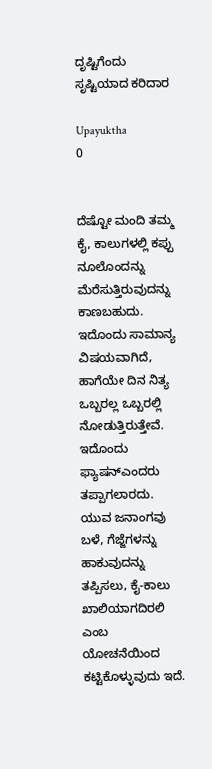ದೃಷ್ಟಿಗೆಂದು ಸೃಷ್ಟಿಯಾದ ಕರಿದಾರ

Upayuktha
0


ದೆಷ್ಟೋ ಮಂದಿ ತಮ್ಮ ಕೈ, ಕಾಲುಗಳಲ್ಲಿ ಕಪ್ಪು ನೂಲೊಂದನ್ನು ಮೆರೆಸುತ್ತಿರುವುದನ್ನು ಕಾಣಬಹುದು. ಇದೊಂದು ಸಾಮಾನ್ಯ ವಿಷಯವಾಗಿದೆ, ಹಾಗೆಯೇ ದಿನ ನಿತ್ಯ ಒಬ್ಬರಲ್ಲ ಒಬ್ಬರಲ್ಲಿ ನೋಡುತ್ತಿರುತ್ತೇವೆ. ಇದೊಂದು ಫ್ಯಾಷನ್ಎಂದರು ತಪ್ಪಾಗಲಾರದು. ಯುವ ಜನಾಂಗವು ಬಳೆ, ಗೆಜ್ಜೆಗಳನ್ನು ಹಾಕುವುದನ್ನು ತಪ್ಪಿಸಲು, ಕೈ-ಕಾಲು ಖಾಲಿಯಾಗದಿರಲಿ ಎಂಬ ಯೋಚನೆಯಿಂದ ಕಟ್ಟಿಕೊಳ್ಳುವುದು ಇದೆ.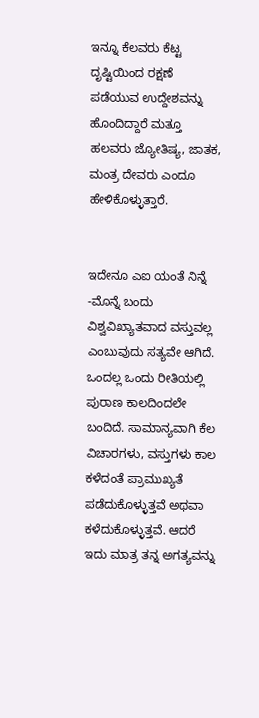ಇನ್ನೂ ಕೆಲವರು ಕೆಟ್ಟ ದೃಷ್ಟಿಯಿಂದ ರಕ್ಷಣೆ ಪಡೆಯುವ ಉದ್ದೇಶವನ್ನು ಹೊಂದಿದ್ದಾರೆ ಮತ್ತೂ ಹಲವರು ಜ್ಯೋತಿಷ್ಯ, ಜಾತಕ, ಮಂತ್ರ ದೇವರು ಎಂದೂ ಹೇಳಿಕೊಳ್ಳುತ್ತಾರೆ.


ಇದೇನೂ ಎಐ ಯಂತೆ ನಿನ್ನೆ -ಮೊನ್ನೆ ಬಂದು ವಿಶ್ವವಿಖ್ಯಾತವಾದ ವಸ್ತುವಲ್ಲ ಎಂಬುವುದು ಸತ್ಯವೇ ಆಗಿದೆ. ಒಂದಲ್ಲ ಒಂದು ರೀತಿಯಲ್ಲಿ ಪುರಾಣ ಕಾಲದಿಂದಲೇ ಬಂದಿದೆ. ಸಾಮಾನ್ಯವಾಗಿ ಕೆಲ ವಿಚಾರಗಳು, ವಸ್ತುಗಳು ಕಾಲ ಕಳೆದಂತೆ ಪ್ರಾಮುಖ್ಯತೆ ಪಡೆದುಕೊಳ್ಳುತ್ತವೆ ಅಥವಾ ಕಳೆದುಕೊಳ್ಳುತ್ತವೆ. ಆದರೆ ಇದು ಮಾತ್ರ ತನ್ನ ಅಗತ್ಯವನ್ನು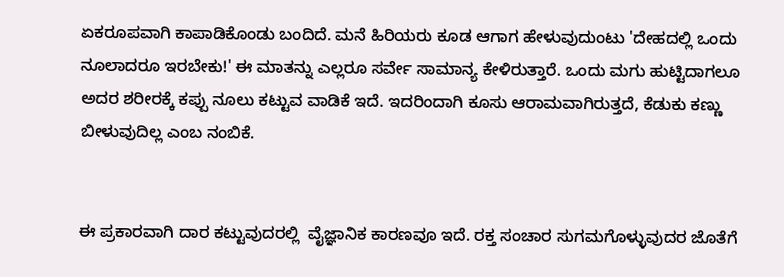ಏಕರೂಪವಾಗಿ ಕಾಪಾಡಿಕೊಂಡು ಬಂದಿದೆ. ಮನೆ ಹಿರಿಯರು ಕೂಡ ಆಗಾಗ ಹೇಳುವುದುಂಟು 'ದೇಹದಲ್ಲಿ ಒಂದು ನೂಲಾದರೂ ಇರಬೇಕು!' ಈ ಮಾತನ್ನು ಎಲ್ಲರೂ ಸರ್ವೇ ಸಾಮಾನ್ಯ ಕೇಳಿರುತ್ತಾರೆ. ಒಂದು ಮಗು ಹುಟ್ಟಿದಾಗಲೂ ಅದರ ಶರೀರಕ್ಕೆ ಕಪ್ಪು ನೂಲು ಕಟ್ಟುವ ವಾಡಿಕೆ ಇದೆ. ಇದರಿಂದಾಗಿ ಕೂಸು ಆರಾಮವಾಗಿರುತ್ತದೆ, ಕೆಡುಕು ಕಣ್ಣು ಬೀಳುವುದಿಲ್ಲ ಎಂಬ ನಂಬಿಕೆ.


ಈ ಪ್ರಕಾರವಾಗಿ ದಾರ ಕಟ್ಟುವುದರಲ್ಲಿ  ವೈಜ್ಞಾನಿಕ ಕಾರಣವೂ ಇದೆ. ರಕ್ತ ಸಂಚಾರ ಸುಗಮಗೊಳ್ಳುವುದರ ಜೊತೆಗೆ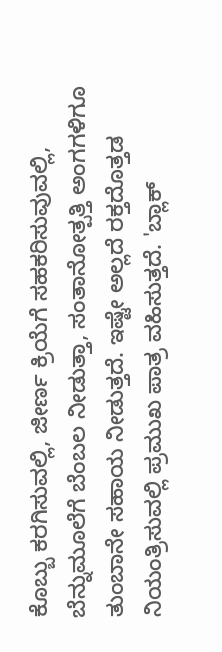ಕೊಬ್ಬು ಕರಗಿಸುವಲ್ಲಿ, ಜೀರ್ಣ ಕ್ರಿಯೆಗೆ ಸಹಕರಿಸುವುವಲ್ಲಿ, ಬೆನ್ನುಮೂಲೆಗೆ ಬೆಂಬಲ ನೀಡುತ್ತಾ, ಸಂತಾನೋತ್ಪತ್ತಿ ಅಂಗಗಳಿಗೂ ತುಂಬಾನೇ ಸಹಾಯ ನೀಡುತ್ತದೆ. ಇಷ್ಟೇ ಅಲ್ಲದೆ ರಕ್ತದೊತ್ತಡ ನಿಯಂತ್ರಿಸುವಲ್ಲಿ ಪ್ರಮುಖ ಪಾತ್ರ ವಹಿಸುತ್ತದೆ. 'ಬ್ಲಾಕ್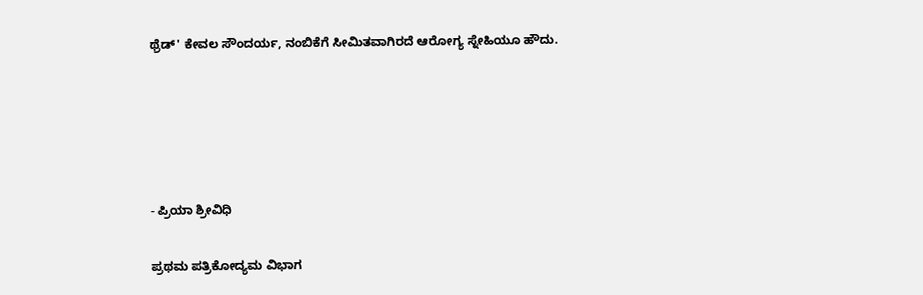ಥ್ರೆಡ್' ಕೇವಲ ಸೌಂದರ್ಯ, ನಂಬಿಕೆಗೆ ಸೀಮಿತವಾಗಿರದೆ ಆರೋಗ್ಯ ಸ್ನೇಹಿಯೂ ಹೌದು.





- ಪ್ರಿಯಾ ಶ್ರೀವಿಧಿ

ಪ್ರಥಮ ಪತ್ರಿಕೋದ್ಯಮ ವಿಭಾಗ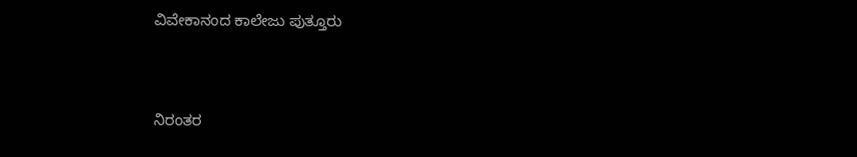ವಿವೇಕಾನಂದ ಕಾಲೇಜು ಪುತ್ತೂರು


ನಿರಂತರ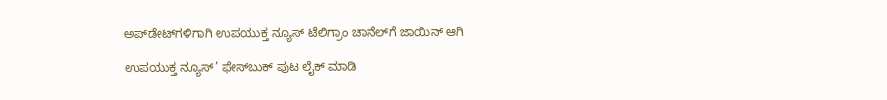ಅಪ್‌ಡೇಟ್‌ಗಳಿಗಾಗಿ ಉಪಯುಕ್ತ ನ್ಯೂಸ್‌ ಟೆಲಿಗ್ರಾಂ ಚಾನೆಲ್‌ಗೆ ಜಾಯಿನ್‌ ಆಗಿ

ಉಪಯುಕ್ತ ನ್ಯೂಸ್‌’ ಫೇಸ್‌ಬುಕ್ ಪುಟ ಲೈಕ್ ಮಾಡಿ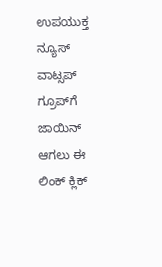ಉಪಯುಕ್ತ ನ್ಯೂಸ್‌ ವಾಟ್ಸಪ್‌  ಗ್ರೂಪ್‌ಗೆ ಜಾಯಿನ್ ಆಗಲು ಈ ಲಿಂಕ್ ಕ್ಲಿಕ್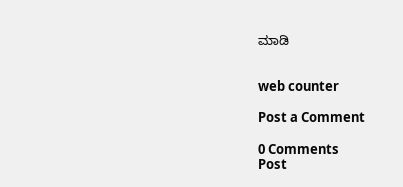ಮಾಡಿ


web counter

Post a Comment

0 Comments
Post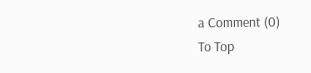a Comment (0)
To Top